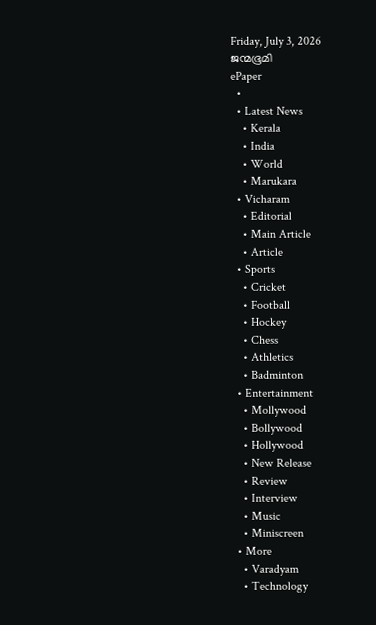Friday, July 3, 2026
ജന്മഭൂമി
ePaper
  •
  • Latest News
    • Kerala
    • India
    • World
    • Marukara
  • Vicharam
    • Editorial
    • Main Article
    • Article
  • Sports
    • Cricket
    • Football
    • Hockey
    • Chess
    • Athletics
    • Badminton
  • Entertainment
    • Mollywood
    • Bollywood
    • Hollywood
    • New Release
    • Review
    • Interview
    • Music
    • Miniscreen
  • More
    • Varadyam
    • Technology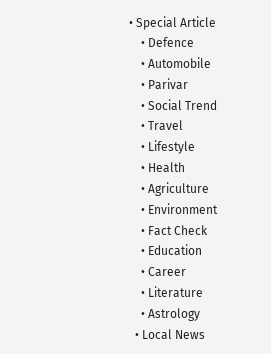• Special Article
    • Defence
    • Automobile
    • Parivar
    • Social Trend
    • Travel
    • Lifestyle
    • Health
    • Agriculture
    • Environment
    • Fact Check
    • Education
    • Career
    • Literature
    • Astrology
  • Local News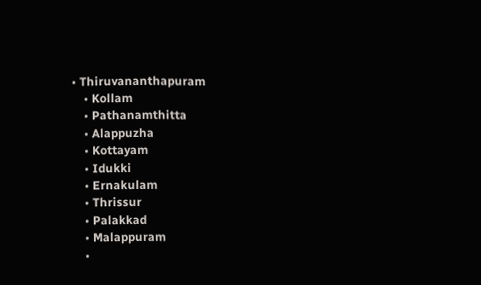• Thiruvananthapuram
    • Kollam
    • Pathanamthitta
    • Alappuzha
    • Kottayam
    • Idukki
    • Ernakulam
    • Thrissur
    • Palakkad
    • Malappuram
    •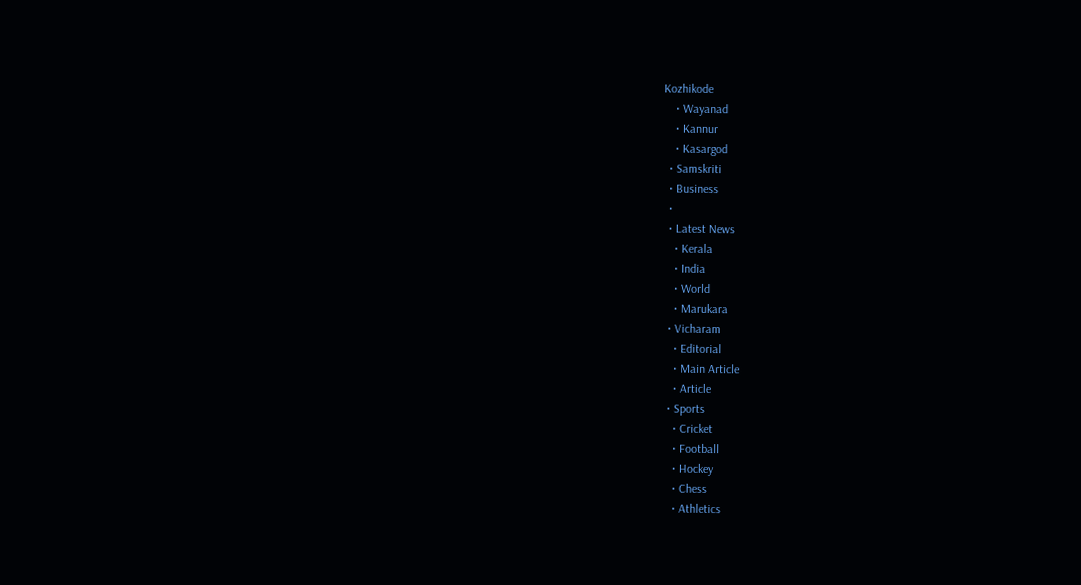Kozhikode
    • Wayanad
    • Kannur
    • Kasargod
  • Samskriti
  • Business
  •
  • Latest News
    • Kerala
    • India
    • World
    • Marukara
  • Vicharam
    • Editorial
    • Main Article
    • Article
  • Sports
    • Cricket
    • Football
    • Hockey
    • Chess
    • Athletics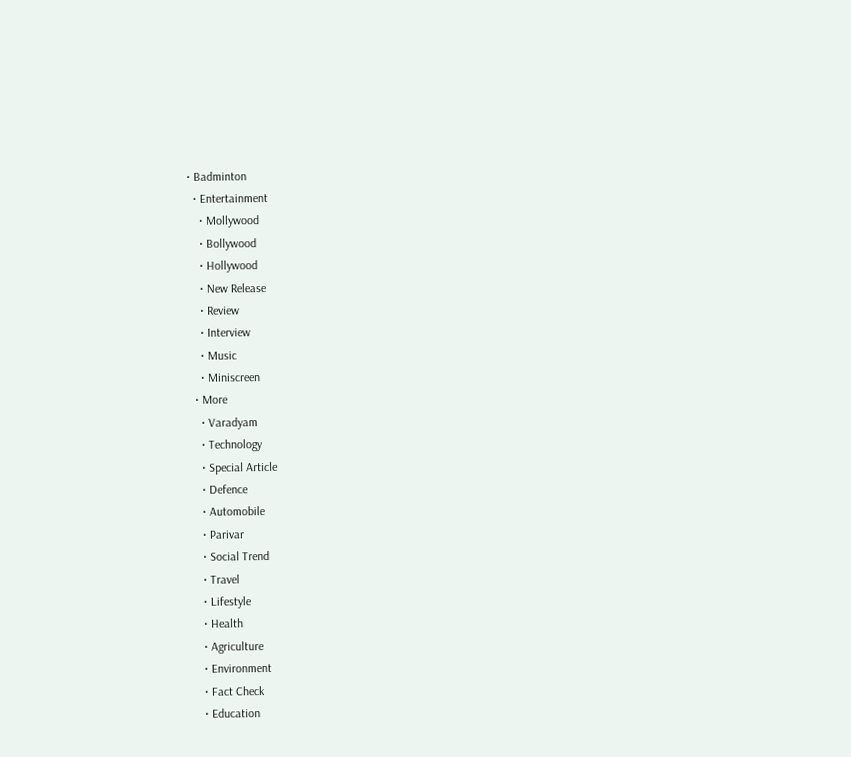• Badminton
  • Entertainment
    • Mollywood
    • Bollywood
    • Hollywood
    • New Release
    • Review
    • Interview
    • Music
    • Miniscreen
  • More
    • Varadyam
    • Technology
    • Special Article
    • Defence
    • Automobile
    • Parivar
    • Social Trend
    • Travel
    • Lifestyle
    • Health
    • Agriculture
    • Environment
    • Fact Check
    • Education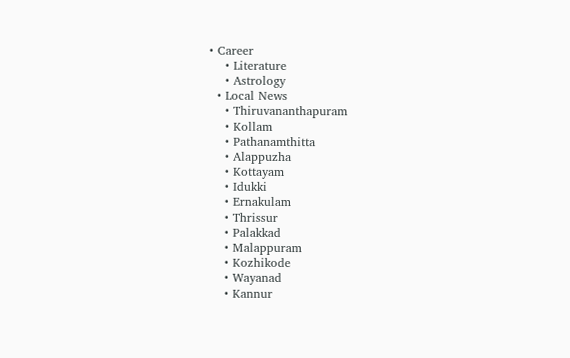• Career
    • Literature
    • Astrology
  • Local News
    • Thiruvananthapuram
    • Kollam
    • Pathanamthitta
    • Alappuzha
    • Kottayam
    • Idukki
    • Ernakulam
    • Thrissur
    • Palakkad
    • Malappuram
    • Kozhikode
    • Wayanad
    • Kannur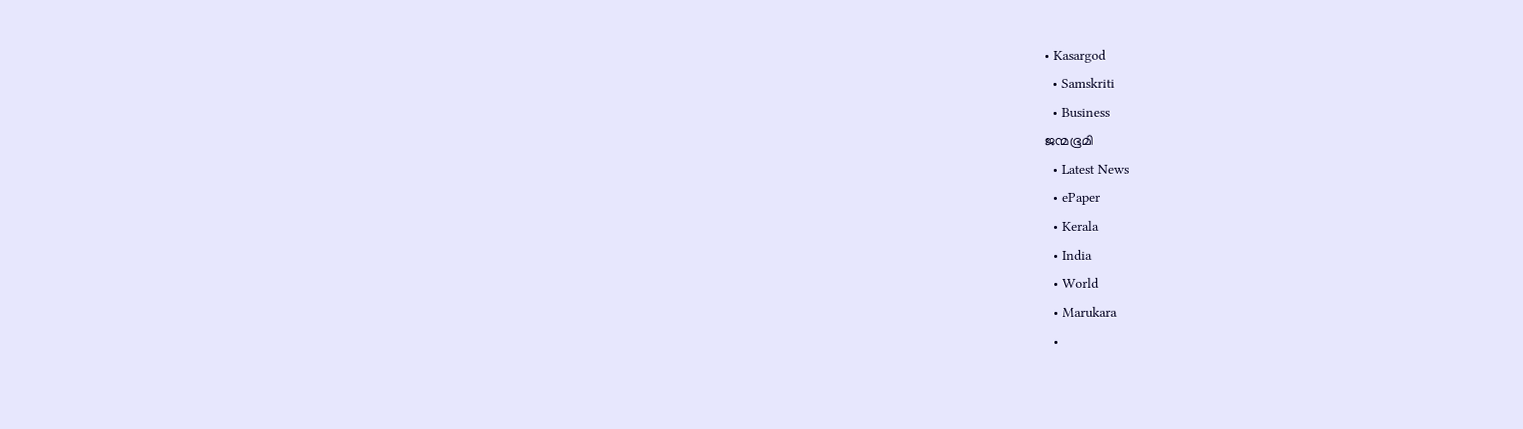• Kasargod
  • Samskriti
  • Business
ജന്മഭൂമി
  • Latest News
  • ePaper
  • Kerala
  • India
  • World
  • Marukara
  •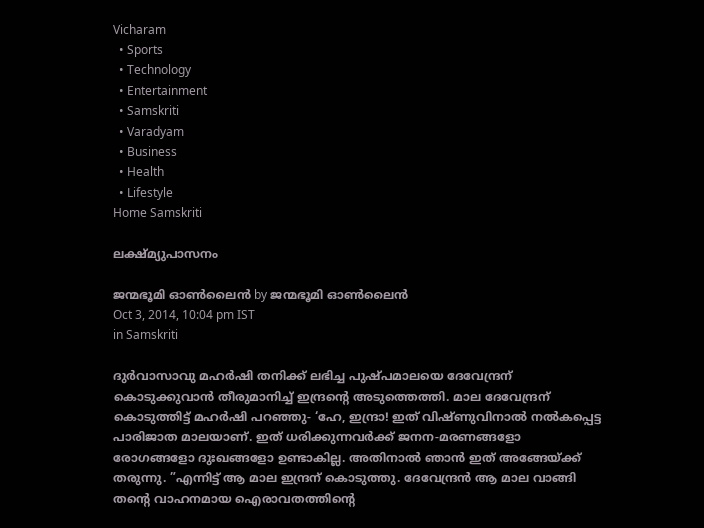Vicharam
  • Sports
  • Technology
  • Entertainment
  • Samskriti
  • Varadyam
  • Business
  • Health
  • Lifestyle
Home Samskriti

ലക്ഷ്മ്യുപാസനം

ജന്മഭൂമി ഓണ്‍ലൈന്‍ by ജന്മഭൂമി ഓണ്‍ലൈന്‍
Oct 3, 2014, 10:04 pm IST
in Samskriti

ദുര്‍വാസാവു മഹര്‍ഷി തനിക്ക് ലഭിച്ച പുഷ്പമാലയെ ദേവേന്ദ്രന് കൊടുക്കുവാന്‍ തീരുമാനിച്ച് ഇന്ദ്രന്റെ അടുത്തെത്തി. മാല ദേവേന്ദ്രന് കൊടുത്തിട്ട് മഹര്‍ഷി പറഞ്ഞു- ‘ഹേ, ഇന്ദ്രാ! ഇത് വിഷ്ണുവിനാല്‍ നല്‍കപ്പെട്ട പാരിജാത മാലയാണ്. ഇത് ധരിക്കുന്നവര്‍ക്ക് ജനന-മരണങ്ങളോ രോഗങ്ങളോ ദുഃഖങ്ങളോ ഉണ്ടാകില്ല. അതിനാല്‍ ഞാന്‍ ഇത് അങ്ങേയ്‌ക്ക് തരുന്നു. ”എന്നിട്ട് ആ മാല ഇന്ദ്രന് കൊടുത്തു. ദേവേന്ദ്രന്‍ ആ മാല വാങ്ങി തന്റെ വാഹനമായ ഐരാവതത്തിന്റെ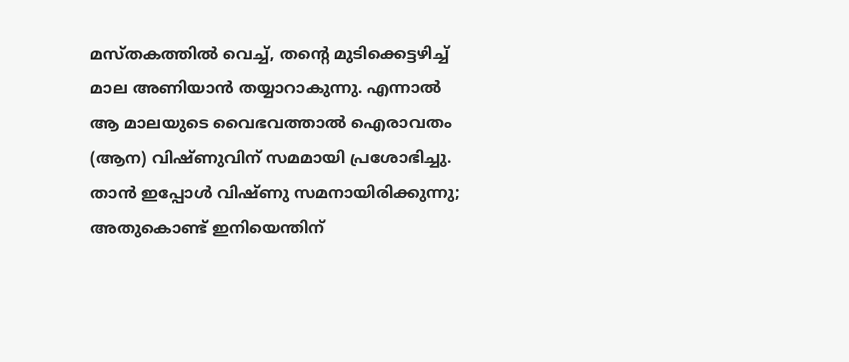മസ്തകത്തില്‍ വെച്ച്, തന്റെ മുടിക്കെട്ടഴിച്ച് മാല അണിയാന്‍ തയ്യാറാകുന്നു. എന്നാല്‍ ആ മാലയുടെ വൈഭവത്താല്‍ ഐരാവതം (ആന) വിഷ്ണുവിന് സമമായി പ്രശോഭിച്ചു. താന്‍ ഇപ്പോള്‍ വിഷ്ണു സമനായിരിക്കുന്നു; അതുകൊണ്ട് ഇനിയെന്തിന്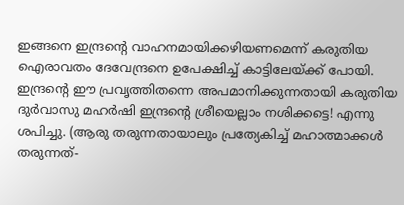ഇങ്ങനെ ഇന്ദ്രന്റെ വാഹനമായിക്കഴിയണമെന്ന് കരുതിയ ഐരാവതം ദേവേന്ദ്രനെ ഉപേക്ഷിച്ച് കാട്ടിലേയ്‌ക്ക് പോയി. ഇന്ദ്രന്റെ ഈ പ്രവൃത്തിതന്നെ അപമാനിക്കുന്നതായി കരുതിയ ദുര്‍വാസു മഹര്‍ഷി ഇന്ദ്രന്റെ ശ്രീയെല്ലാം നശിക്കട്ടെ! എന്നു ശപിച്ചു. (ആരു തരുന്നതായാലും പ്രത്യേകിച്ച് മഹാത്മാക്കള്‍ തരുന്നത്-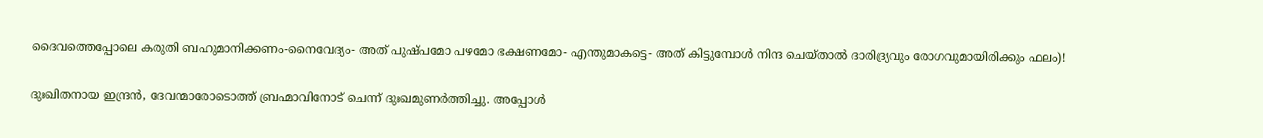ദൈവത്തെപ്പോലെ കരുതി ബഹുമാനിക്കണം-നൈവേദ്യം- അത് പുഷ്പമോ പഴമോ ഭക്ഷണമോ- എന്തുമാകട്ടെ- അത് കിട്ടുമ്പോള്‍ നിന്ദ ചെയ്താല്‍ ദാരിദ്ര്യവും രോഗവുമായിരിക്കും ഫലം)!

ദുഃഖിതനായ ഇന്ദ്രന്‍, ദേവന്മാരോടൊത്ത് ബ്രഹ്മാവിനോട് ചെന്ന് ദുഃഖമുണര്‍ത്തിച്ചു. അപ്പോള്‍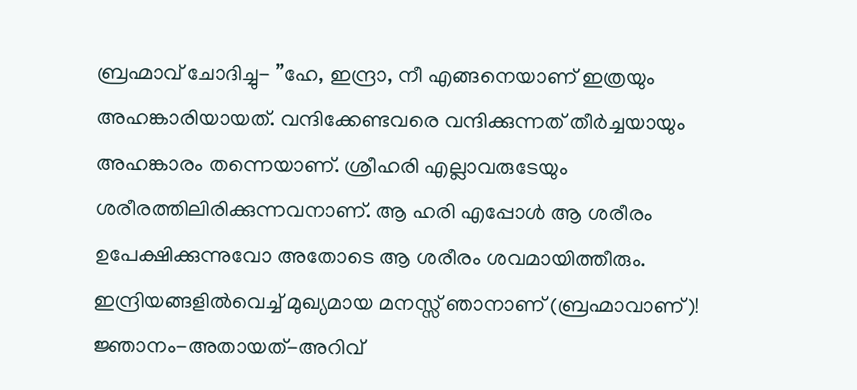ബ്രഹ്മാവ് ചോദിച്ചു- ”ഹേ, ഇന്ദ്രാ, നീ എങ്ങനെയാണ് ഇത്രയും അഹങ്കാരിയായത്. വന്ദിക്കേണ്ടവരെ വന്ദിക്കുന്നത് തീര്‍ച്ചയായും അഹങ്കാരം തന്നെയാണ്. ശ്രീഹരി എല്ലാവരുടേയും ശരീരത്തിലിരിക്കുന്നവനാണ്. ആ ഹരി എപ്പോള്‍ ആ ശരീരം ഉപേക്ഷിക്കുന്നുവോ അതോടെ ആ ശരീരം ശവമായിത്തീരും. ഇന്ദ്രിയങ്ങളില്‍വെച്ച് മുഖ്യമായ മനസ്സ് ഞാനാണ് (ബ്രഹ്മാവാണ്)! ജ്ഞാനം-അതായത്-അറിവ്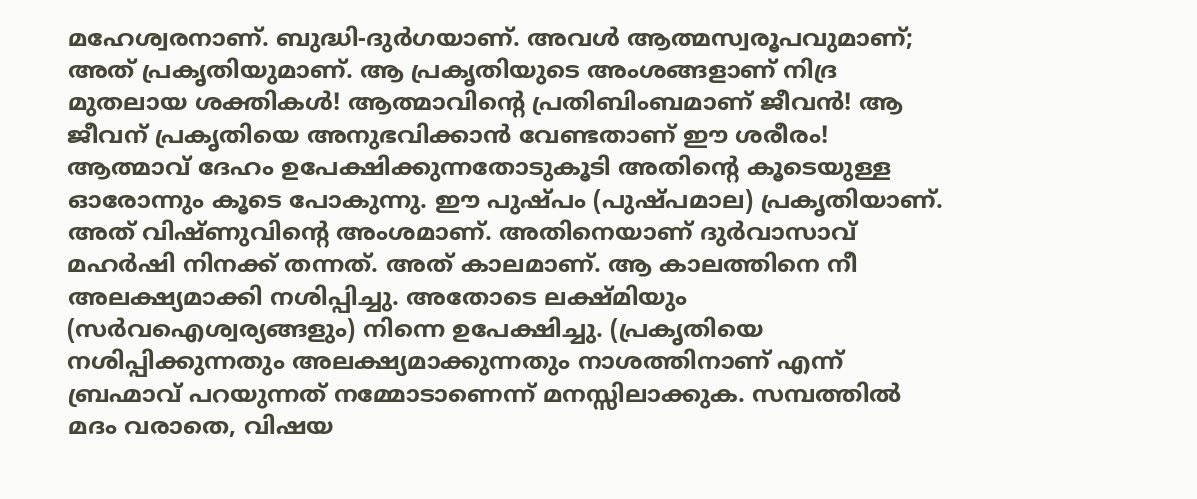മഹേശ്വരനാണ്. ബുദ്ധി-ദുര്‍ഗയാണ്. അവള്‍ ആത്മസ്വരൂപവുമാണ്; അത് പ്രകൃതിയുമാണ്. ആ പ്രകൃതിയുടെ അംശങ്ങളാണ് നിദ്ര മുതലായ ശക്തികള്‍! ആത്മാവിന്റെ പ്രതിബിംബമാണ് ജീവന്‍! ആ ജീവന് പ്രകൃതിയെ അനുഭവിക്കാന്‍ വേണ്ടതാണ് ഈ ശരീരം! ആത്മാവ് ദേഹം ഉപേക്ഷിക്കുന്നതോടുകൂടി അതിന്റെ കൂടെയുള്ള ഓരോന്നും കൂടെ പോകുന്നു. ഈ പുഷ്പം (പുഷ്പമാല) പ്രകൃതിയാണ്. അത് വിഷ്ണുവിന്റെ അംശമാണ്. അതിനെയാണ് ദുര്‍വാസാവ് മഹര്‍ഷി നിനക്ക് തന്നത്. അത് കാലമാണ്. ആ കാലത്തിനെ നീ അലക്ഷ്യമാക്കി നശിപ്പിച്ചു. അതോടെ ലക്ഷ്മിയും (സര്‍വഐശ്വര്യങ്ങളും) നിന്നെ ഉപേക്ഷിച്ചു. (പ്രകൃതിയെ നശിപ്പിക്കുന്നതും അലക്ഷ്യമാക്കുന്നതും നാശത്തിനാണ് എന്ന് ബ്രഹ്മാവ് പറയുന്നത് നമ്മോടാണെന്ന് മനസ്സിലാക്കുക. സമ്പത്തില്‍ മദം വരാതെ, വിഷയ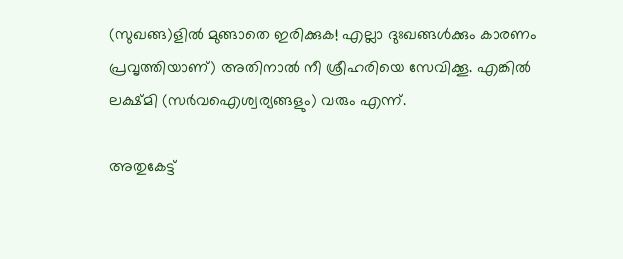(സുഖങ്ങ)ളില്‍ മുങ്ങാതെ ഇരിക്കുക! എല്ലാ ദുഃഖങ്ങള്‍ക്കും കാരണം പ്രവൃത്തിയാണ്) അതിനാല്‍ നീ ശ്രീഹരിയെ സേവിക്കൂ. എങ്കില്‍ ലക്ഷ്മി (സര്‍വഐശ്വര്യങ്ങളും) വരും എന്ന്.

അതുകേട്ട്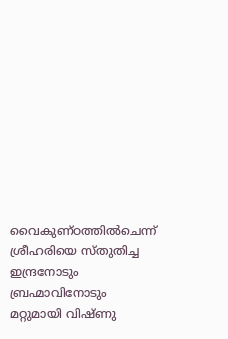വൈകുണ്ഠത്തില്‍ചെന്ന് ശ്രീഹരിയെ സ്തുതിച്ച ഇന്ദ്രനോടും ബ്രഹ്മാവിനോടും മറ്റുമായി വിഷ്ണു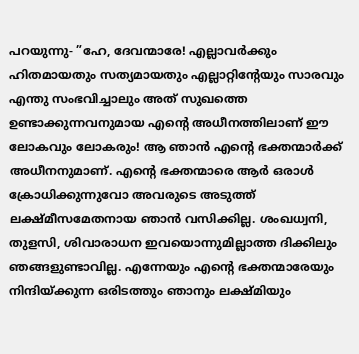പറയുന്നു- ”ഹേ, ദേവന്മാരേ! എല്ലാവര്‍ക്കും ഹിതമായതും സത്യമായതും എല്ലാറ്റിന്റേയും സാരവും എന്തു സംഭവിച്ചാലും അത് സുഖത്തെ ഉണ്ടാക്കുന്നവനുമായ എന്റെ അധീനത്തിലാണ് ഈ ലോകവും ലോകരും! ആ ഞാന്‍ എന്റെ ഭക്തന്മാര്‍ക്ക് അധീനനുമാണ്. എന്റെ ഭക്തന്മാരെ ആര്‍ ഒരാള്‍ ക്രോധിക്കുന്നുവോ അവരുടെ അടുത്ത് ലക്ഷ്മീസമേതനായ ഞാന്‍ വസിക്കില്ല. ശംഖധ്വനി, തുളസി, ശിവാരാധന ഇവയൊന്നുമില്ലാത്ത ദിക്കിലും ഞങ്ങളുണ്ടാവില്ല. എന്നേയും എന്റെ ഭക്തന്മാരേയും നിന്ദിയ്‌ക്കുന്ന ഒരിടത്തും ഞാനും ലക്ഷ്മിയും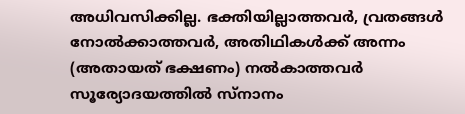അധിവസിക്കില്ല. ഭക്തിയില്ലാത്തവര്‍, വ്രതങ്ങള്‍ നോല്‍ക്കാത്തവര്‍, അതിഥികള്‍ക്ക് അന്നം (അതായത് ഭക്ഷണം) നല്‍കാത്തവര്‍ സൂര്യോദയത്തില്‍ സ്‌നാനം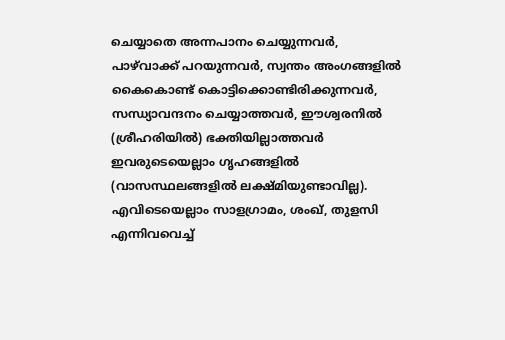ചെയ്യാതെ അന്നപാനം ചെയ്യുന്നവര്‍, പാഴ്‌വാക്ക് പറയുന്നവര്‍, സ്വന്തം അംഗങ്ങളില്‍ കൈകൊണ്ട് കൊട്ടിക്കൊണ്ടിരിക്കുന്നവര്‍, സന്ധ്യാവന്ദനം ചെയ്യാത്തവര്‍, ഈശ്വരനില്‍ (ശ്രീഹരിയില്‍) ഭക്തിയില്ലാത്തവര്‍ ഇവരുടെയെല്ലാം ഗൃഹങ്ങളില്‍ (വാസസ്ഥലങ്ങളില്‍ ലക്ഷ്മിയുണ്ടാവില്ല). എവിടെയെല്ലാം സാളഗ്രാമം, ശംഖ്, തുളസി എന്നിവവെച്ച്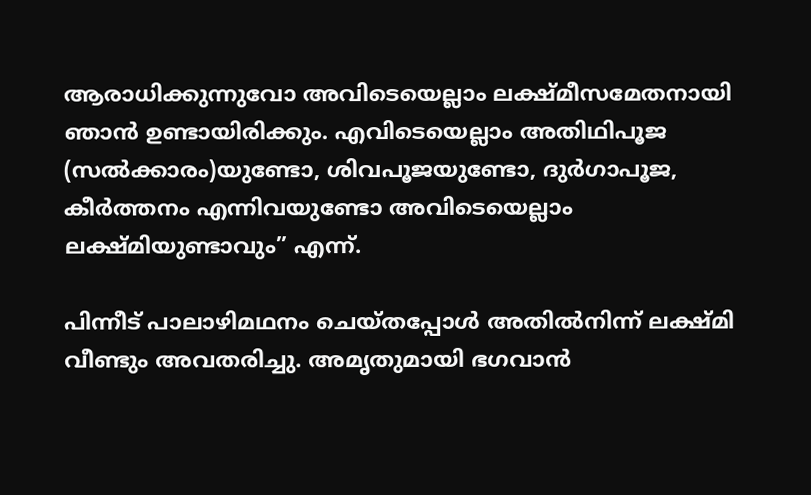ആരാധിക്കുന്നുവോ അവിടെയെല്ലാം ലക്ഷ്മീസമേതനായി ഞാന്‍ ഉണ്ടായിരിക്കും. എവിടെയെല്ലാം അതിഥിപൂജ (സല്‍ക്കാരം)യുണ്ടോ, ശിവപൂജയുണ്ടോ, ദുര്‍ഗാപൂജ, കീര്‍ത്തനം എന്നിവയുണ്ടോ അവിടെയെല്ലാം ലക്ഷ്മിയുണ്ടാവും” എന്ന്.

പിന്നീട് പാലാഴിമഥനം ചെയ്തപ്പോള്‍ അതില്‍നിന്ന് ലക്ഷ്മി വീണ്ടും അവതരിച്ചു. അമൃതുമായി ഭഗവാന്‍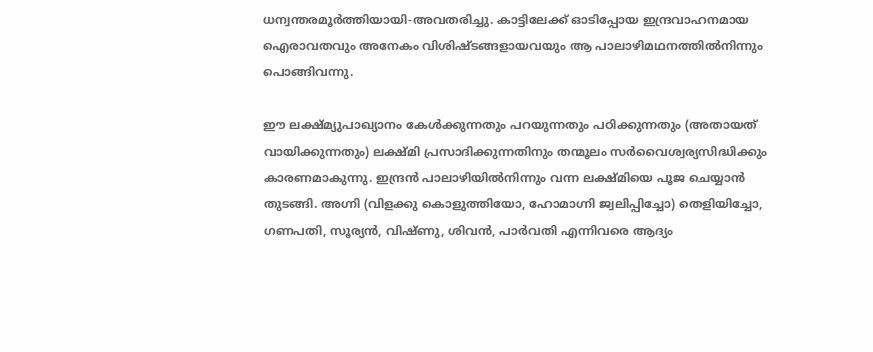ധന്വന്തരമൂര്‍ത്തിയായി-അവതരിച്ചു. കാട്ടിലേക്ക് ഓടിപ്പോയ ഇന്ദ്രവാഹനമായ ഐരാവതവും അനേകം വിശിഷ്ടങ്ങളായവയും ആ പാലാഴിമഥനത്തില്‍നിന്നും പൊങ്ങിവന്നു.

ഈ ലക്ഷ്മ്യുപാഖ്യാനം കേള്‍ക്കുന്നതും പറയുന്നതും പഠിക്കുന്നതും (അതായത് വായിക്കുന്നതും) ലക്ഷ്മി പ്രസാദിക്കുന്നതിനും തന്മൂലം സര്‍വൈശ്വര്യസിദ്ധിക്കും കാരണമാകുന്നു. ഇന്ദ്രന്‍ പാലാഴിയില്‍നിന്നും വന്ന ലക്ഷ്മിയെ പൂജ ചെയ്യാന്‍ തുടങ്ങി. അഗ്നി (വിളക്കു കൊളുത്തിയോ, ഹോമാഗ്നി ജ്വലിപ്പിച്ചോ) തെളിയിച്ചോ, ഗണപതി, സൂര്യന്‍, വിഷ്ണു, ശിവന്‍, പാര്‍വതി എന്നിവരെ ആദ്യം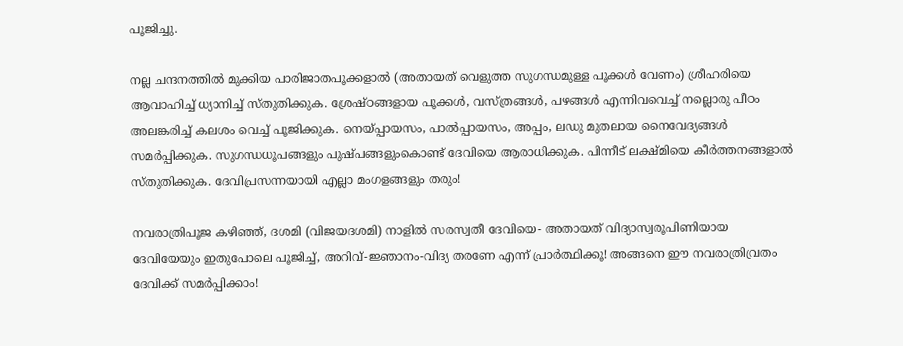പൂജിച്ചു.

നല്ല ചന്ദനത്തില്‍ മുക്കിയ പാരിജാതപൂക്കളാല്‍ (അതായത് വെളുത്ത സുഗന്ധമുള്ള പൂക്കള്‍ വേണം) ശ്രീഹരിയെ ആവാഹിച്ച് ധ്യാനിച്ച് സ്തുതിക്കുക. ശ്രേഷ്ഠങ്ങളായ പൂക്കള്‍, വസ്ത്രങ്ങള്‍, പഴങ്ങള്‍ എന്നിവവെച്ച് നല്ലൊരു പീഠം അലങ്കരിച്ച് കലശം വെച്ച് പൂജിക്കുക. നെയ്‌പ്പായസം, പാല്‍പ്പായസം, അപ്പം, ലഡു മുതലായ നൈവേദ്യങ്ങള്‍ സമര്‍പ്പിക്കുക. സുഗന്ധധൂപങ്ങളും പുഷ്പങ്ങളുംകൊണ്ട് ദേവിയെ ആരാധിക്കുക. പിന്നീട് ലക്ഷ്മിയെ കീര്‍ത്തനങ്ങളാല്‍ സ്തുതിക്കുക. ദേവിപ്രസന്നയായി എല്ലാ മംഗളങ്ങളും തരും!

നവരാത്രിപൂജ കഴിഞ്ഞ്, ദശമി (വിജയദശമി) നാളില്‍ സരസ്വതീ ദേവിയെ- അതായത് വിദ്യാസ്വരൂപിണിയായ ദേവിയേയും ഇതുപോലെ പൂജിച്ച്, അറിവ്-ജ്ഞാനം-വിദ്യ തരണേ എന്ന് പ്രാര്‍ത്ഥിക്കൂ! അങ്ങനെ ഈ നവരാത്രിവ്രതം ദേവിക്ക് സമര്‍പ്പിക്കാം!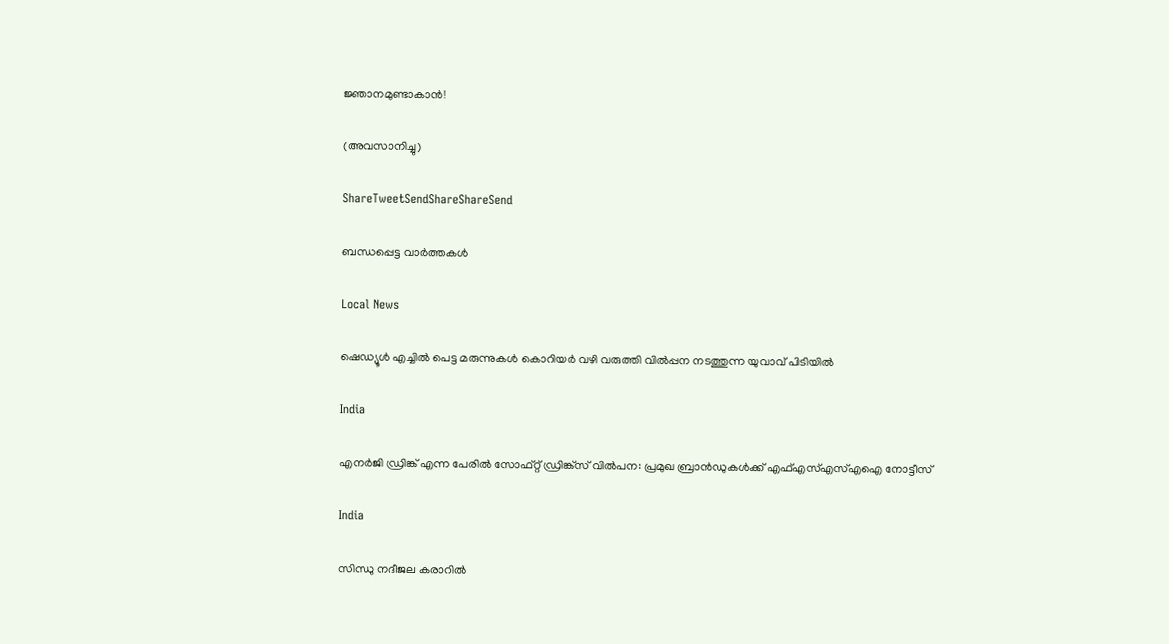ജ്ഞാനമുണ്ടാകാന്‍!

(അവസാനിച്ചു)

ShareTweetSendShareShareSend

ബന്ധപ്പെട്ട വാര്‍ത്തകള്‍

Local News

ഷെഡ്യൂള്‍ എച്ചില്‍ പെട്ട മരുന്നുകള്‍ കൊറിയര്‍ വഴി വരുത്തി വില്‍പ്പന നടത്തുന്ന യുവാവ് പിടിയില്‍

India

എനര്‍ജി ഡ്രിങ്ക് എന്ന പേരില്‍ സോഫ്റ്റ് ഡ്രിങ്ക്‌സ് വില്‍പന: പ്രമുഖ ബ്രാന്‍ഡുകള്‍ക്ക് എഫ്എസ്എസ്എഐ നോട്ടീസ്

India

സിന്ധു നദീജല കരാറിൽ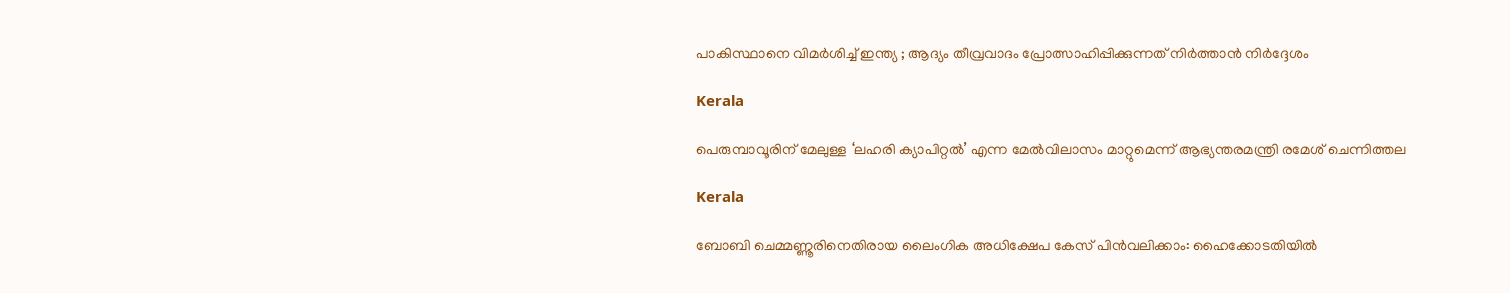പാകിസ്ഥാനെ വിമർശിച്ച് ഇന്ത്യ ; ആദ്യം തീവ്രവാദം പ്രോത്സാഹിപ്പിക്കുന്നത് നിർത്താൻ നിർദ്ദേശം

Kerala

പെരുമ്പാവൂരിന് മേലുള്ള ‘ലഹരി ക്യാപിറ്റല്‍’ എന്ന മേല്‍വിലാസം മാറ്റുമെന്ന് ആഭ്യന്തരമന്ത്രി രമേശ് ചെന്നിത്തല

Kerala

ബോബി ചെമ്മണ്ണൂരിനെതിരായ ലൈംഗിക അധിക്ഷേപ കേസ് പിന്‍വലിക്കാം: ഹൈക്കോടതിയില്‍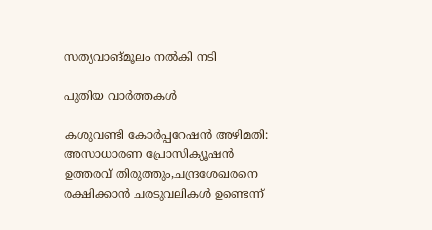സത്യവാങ്മൂലം നല്‍കി നടി

പുതിയ വാര്‍ത്തകള്‍

കശുവണ്ടി കോര്‍പ്പറേഷന്‍ അഴിമതി: അസാധാരണ പ്രോസിക്യൂഷന്‍ ഉത്തരവ് തിരുത്തും,ചന്ദ്രശേഖരനെ രക്ഷിക്കാന്‍ ചരടുവലികള്‍ ഉണ്ടെന്ന്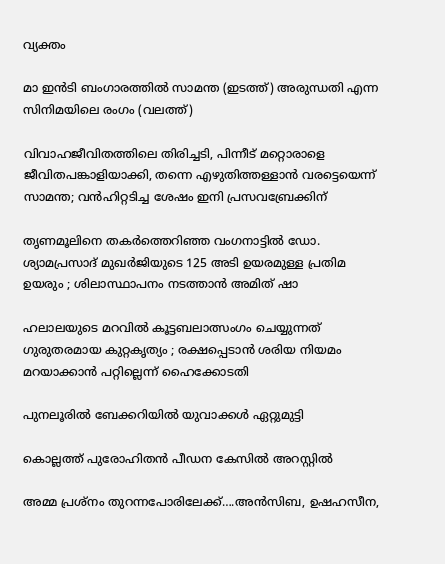വ്യക്തം

മാ ഇന്‍ടി ബംഗാരത്തില്‍ സാമന്ത (ഇടത്ത്) അരുന്ധതി എന്ന സിനിമയിലെ രംഗം (വലത്ത്)

വിവാഹജീവിതത്തിലെ തിരിച്ചടി, പിന്നീട് മറ്റൊരാളെ ജീവിതപങ്കാളിയാക്കി, തന്നെ എഴുതിത്തള്ളാന്‍ വരട്ടെയെന്ന് സാമന്ത; വന്‍ഹിറ്റടിച്ച ശേഷം ഇനി പ്രസവബ്രേക്കിന്

തൃണമൂലിനെ തകർത്തെറിഞ്ഞ വംഗനാട്ടിൽ ഡോ. ശ്യാമപ്രസാദ് മുഖർജിയുടെ 125 അടി ഉയരമുള്ള പ്രതിമ ഉയരും ; ശിലാസ്ഥാപനം നടത്താൻ അമിത് ഷാ

ഹലാലയുടെ മറവിൽ കൂട്ടബലാത്സംഗം ചെയ്യുന്നത് ഗുരുതരമായ കുറ്റകൃത്യം ; രക്ഷപ്പെടാൻ ശരിയ നിയമം മറയാക്കാൻ പറ്റില്ലെന്ന് ഹൈക്കോടതി

പുനലൂരില്‍ ബേക്കറിയില്‍ യുവാക്കള്‍ ഏറ്റുമുട്ടി

കൊല്ലത്ത് പുരോഹിതന്‍ പീഡന കേസില്‍ അറസ്റ്റില്‍

അമ്മ പ്രശ്നം തുറന്നപോരിലേക്ക്….അന്‍സിബ, ഉഷഹസീന,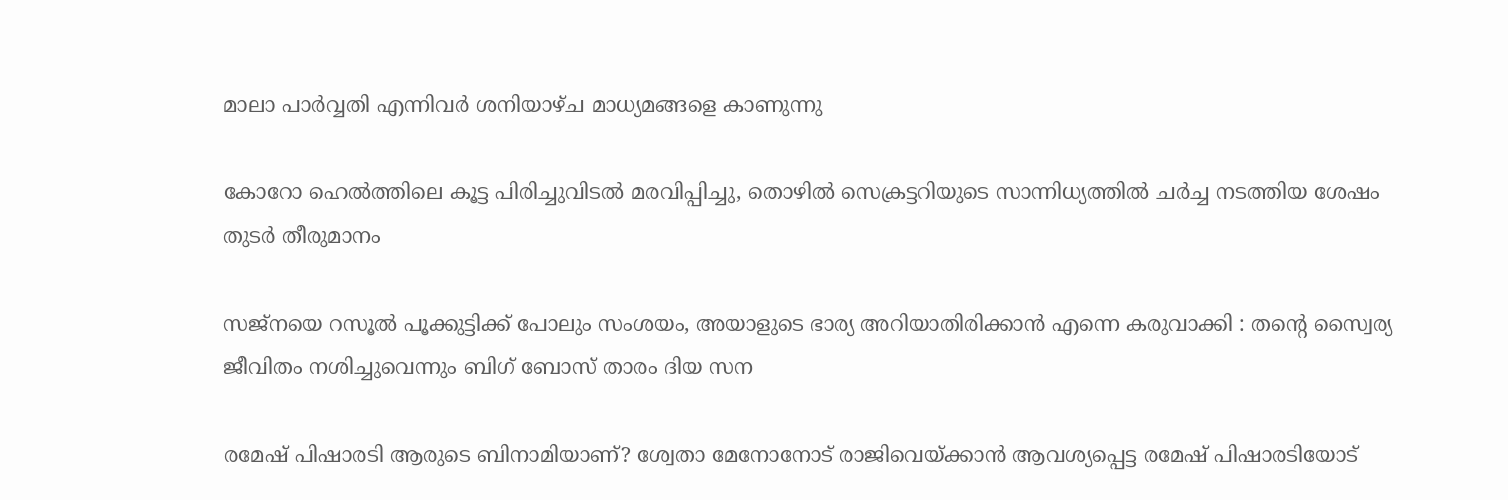മാലാ പാര്‍വ്വതി എന്നിവര്‍ ശനിയാഴ്ച മാധ്യമങ്ങളെ കാണുന്നു

കോറോ ഹെല്‍ത്തിലെ കൂട്ട പിരിച്ചുവിടല്‍ മരവിപ്പിച്ചു, തൊഴില്‍ സെക്രട്ടറിയുടെ സാന്നിധ്യത്തില്‍ ചര്‍ച്ച നടത്തിയ ശേഷം തുടര്‍ തീരുമാനം

സജ്നയെ റസൂൽ പൂക്കുട്ടിക്ക് പോലും സംശയം, അയാളുടെ ഭാര്യ അറിയാതിരിക്കാൻ എന്നെ കരുവാക്കി : തന്റെ സ്വൈര്യ ജീവിതം നശിച്ചുവെന്നും ബിഗ് ബോസ് താരം ദിയ സന

രമേഷ് പിഷാരടി ആരുടെ ബിനാമിയാണ്? ശ്വേതാ മേനോനോട് രാജിവെയ്‌ക്കാന്‍ ആവശ്യപ്പെട്ട രമേഷ് പിഷാരടിയോട്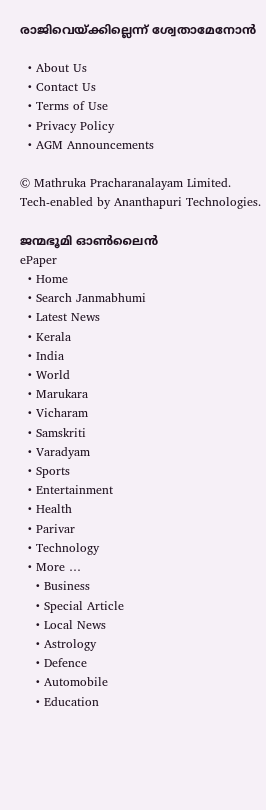രാജിവെയ്‌ക്കില്ലെന്ന് ശ്വേതാമേനോന്‍

  • About Us
  • Contact Us
  • Terms of Use
  • Privacy Policy
  • AGM Announcements

© Mathruka Pracharanalayam Limited.
Tech-enabled by Ananthapuri Technologies.

ജന്മഭൂമി ഓണ്‍ലൈന്‍
ePaper
  • Home
  • Search Janmabhumi
  • Latest News
  • Kerala
  • India
  • World
  • Marukara
  • Vicharam
  • Samskriti
  • Varadyam
  • Sports
  • Entertainment
  • Health
  • Parivar
  • Technology
  • More …
    • Business
    • Special Article
    • Local News
    • Astrology
    • Defence
    • Automobile
    • Education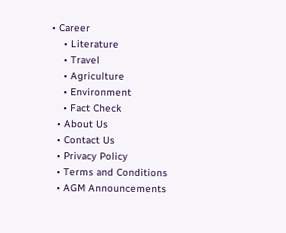• Career
    • Literature
    • Travel
    • Agriculture
    • Environment
    • Fact Check
  • About Us
  • Contact Us
  • Privacy Policy
  • Terms and Conditions
  • AGM Announcements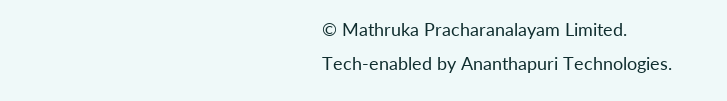© Mathruka Pracharanalayam Limited.
Tech-enabled by Ananthapuri Technologies.